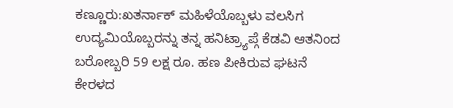ಕಣ್ಣೂರು:ಖತರ್ನಾಕ್ ಮಹಿಳೆಯೊಬ್ಬಳು ವಲಸಿಗ ಉದ್ಯಮಿಯೊಬ್ಬರನ್ನು ತನ್ನ ಹನಿಟ್ರ್ಯಾಪ್ಗೆ ಕೆಡವಿ ಆತನಿಂದ ಬರೋಬ್ಬರಿ 59 ಲಕ್ಷ ರೂ. ಹಣ ಪೀಕಿರುವ ಘಟನೆ ಕೇರಳದ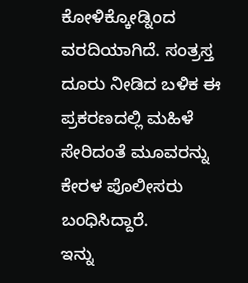ಕೋಳಿಕ್ಕೋಡ್ನಿಂದ ವರದಿಯಾಗಿದೆ. ಸಂತ್ರಸ್ತ ದೂರು ನೀಡಿದ ಬಳಿಕ ಈ ಪ್ರಕರಣದಲ್ಲಿ ಮಹಿಳೆ ಸೇರಿದಂತೆ ಮೂವರನ್ನು ಕೇರಳ ಪೊಲೀಸರು ಬಂಧಿಸಿದ್ದಾರೆ.
ಇನ್ನು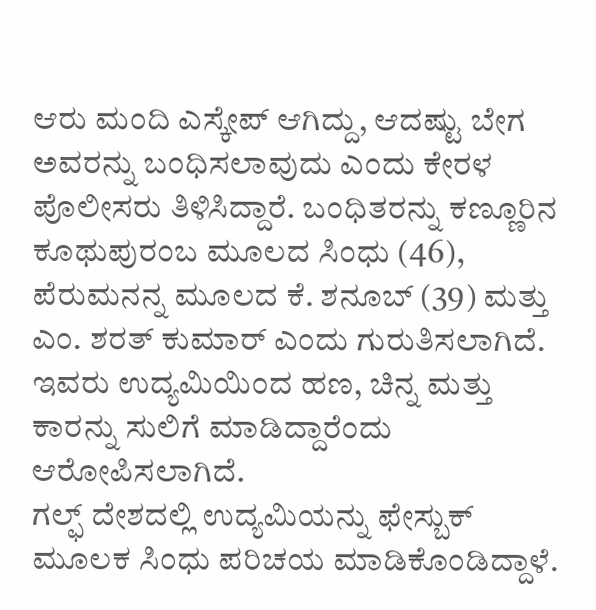ಆರು ಮಂದಿ ಎಸ್ಕೇಪ್ ಆಗಿದ್ದು, ಆದಷ್ಟು ಬೇಗ ಅವರನ್ನು ಬಂಧಿಸಲಾವುದು ಎಂದು ಕೇರಳ ಪೊಲೀಸರು ತಿಳಿಸಿದ್ದಾರೆ. ಬಂಧಿತರನ್ನು ಕಣ್ಣೂರಿನ ಕೂಥುಪುರಂಬ ಮೂಲದ ಸಿಂಧು (46), ಪೆರುಮನನ್ನ ಮೂಲದ ಕೆ. ಶನೂಬ್ (39) ಮತ್ತು ಎಂ. ಶರತ್ ಕುಮಾರ್ ಎಂದು ಗುರುತಿಸಲಾಗಿದೆ. ಇವರು ಉದ್ಯಮಿಯಿಂದ ಹಣ, ಚಿನ್ನ ಮತ್ತು ಕಾರನ್ನು ಸುಲಿಗೆ ಮಾಡಿದ್ದಾರೆಂದು ಆರೋಪಿಸಲಾಗಿದೆ.
ಗಲ್ಫ್ ದೇಶದಲ್ಲಿ ಉದ್ಯಮಿಯನ್ನು ಫೇಸ್ಬುಕ್ ಮೂಲಕ ಸಿಂಧು ಪರಿಚಯ ಮಾಡಿಕೊಂಡಿದ್ದಾಳೆ.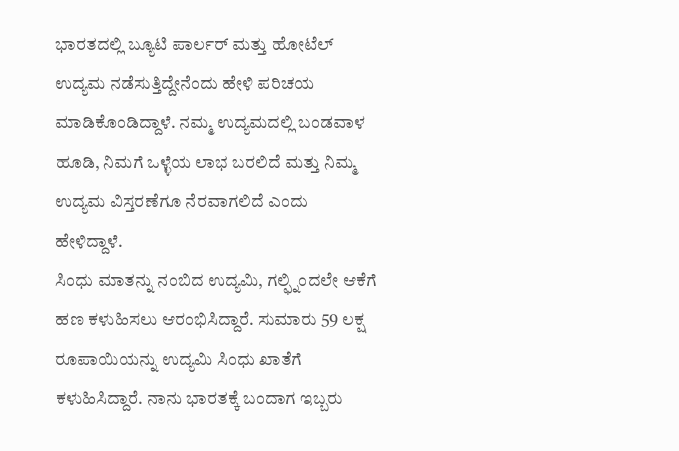ಭಾರತದಲ್ಲಿ ಬ್ಯೂಟಿ ಪಾರ್ಲರ್ ಮತ್ತು ಹೋಟೆಲ್ ಉದ್ಯಮ ನಡೆಸುತ್ತಿದ್ದೇನೆಂದು ಹೇಳಿ ಪರಿಚಯ ಮಾಡಿಕೊಂಡಿದ್ದಾಳೆ. ನಮ್ಮ ಉದ್ಯಮದಲ್ಲಿ ಬಂಡವಾಳ ಹೂಡಿ, ನಿಮಗೆ ಒಳ್ಳೆಯ ಲಾಭ ಬರಲಿದೆ ಮತ್ತು ನಿಮ್ಮ ಉದ್ಯಮ ವಿಸ್ತರಣೆಗೂ ನೆರವಾಗಲಿದೆ ಎಂದು ಹೇಳಿದ್ದಾಳೆ.
ಸಿಂಧು ಮಾತನ್ನು ನಂಬಿದ ಉದ್ಯಮಿ, ಗಲ್ಫ್ನಿಂದಲೇ ಆಕೆಗೆ ಹಣ ಕಳುಹಿಸಲು ಆರಂಭಿಸಿದ್ದಾರೆ. ಸುಮಾರು 59 ಲಕ್ಷ ರೂಪಾಯಿಯನ್ನು ಉದ್ಯಮಿ ಸಿಂಧು ಖಾತೆಗೆ ಕಳುಹಿಸಿದ್ದಾರೆ. ನಾನು ಭಾರತಕ್ಕೆ ಬಂದಾಗ ಇಬ್ಬರು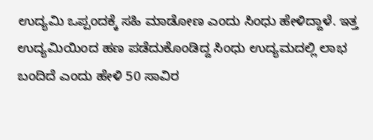ಉದ್ಯಮಿ ಒಪ್ಪಂದಕ್ಕೆ ಸಹಿ ಮಾಡೋಣ ಎಂದು ಸಿಂಧು ಹೇಳಿದ್ದಾಳೆ. ಇತ್ತ ಉದ್ಯಮಿಯಿಂದ ಹಣ ಪಡೆದುಕೊಂಡಿದ್ದ ಸಿಂಧು ಉದ್ಯಮದಲ್ಲಿ ಲಾಭ ಬಂದಿದೆ ಎಂದು ಹೇಳಿ 50 ಸಾವಿರ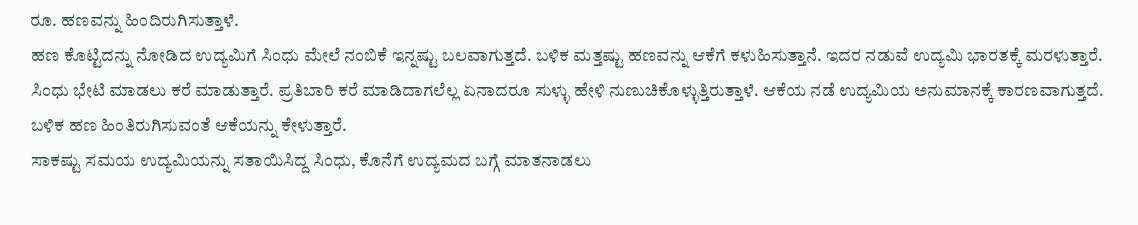ರೂ. ಹಣವನ್ನು ಹಿಂದಿರುಗಿಸುತ್ತಾಳೆ.
ಹಣ ಕೊಟ್ಟಿದನ್ನು ನೋಡಿದ ಉದ್ಯಮಿಗೆ ಸಿಂಧು ಮೇಲೆ ನಂಬಿಕೆ ಇನ್ನಷ್ಟು ಬಲವಾಗುತ್ತದೆ. ಬಳಿಕ ಮತ್ತಷ್ಟು ಹಣವನ್ನು ಆಕೆಗೆ ಕಳುಹಿಸುತ್ತಾನೆ. ಇದರ ನಡುವೆ ಉದ್ಯಮಿ ಭಾರತಕ್ಕೆ ಮರಳುತ್ತಾರೆ. ಸಿಂಧು ಭೇಟಿ ಮಾಡಲು ಕರೆ ಮಾಡುತ್ತಾರೆ. ಪ್ರತಿಬಾರಿ ಕರೆ ಮಾಡಿದಾಗಲೆಲ್ಲ ಏನಾದರೂ ಸುಳ್ಳು ಹೇಳಿ ನುಣುಚಿಕೊಳ್ಳುತ್ತಿರುತ್ತಾಳೆ. ಆಕೆಯ ನಡೆ ಉದ್ಯಮಿಯ ಅನುಮಾನಕ್ಕೆ ಕಾರಣವಾಗುತ್ತದೆ. ಬಳಿಕ ಹಣ ಹಿಂತಿರುಗಿಸುವಂತೆ ಆಕೆಯನ್ನು ಕೇಳುತ್ತಾರೆ.
ಸಾಕಷ್ಟು ಸಮಯ ಉದ್ಯಮಿಯನ್ನು ಸತಾಯಿಸಿದ್ದ ಸಿಂಧು, ಕೊನೆಗೆ ಉದ್ಯಮದ ಬಗ್ಗೆ ಮಾತನಾಡಲು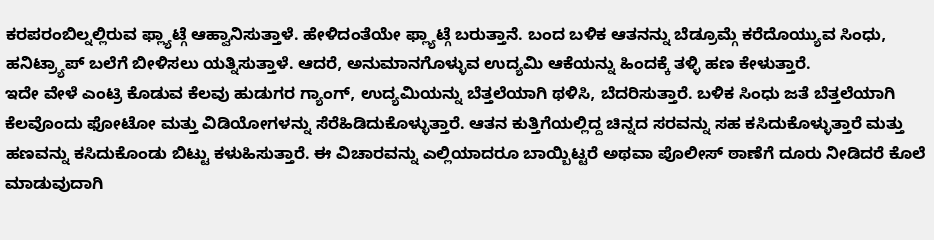ಕರಪರಂಬಿಲ್ನಲ್ಲಿರುವ ಫ್ಲ್ಯಾಟ್ಗೆ ಆಹ್ವಾನಿಸುತ್ತಾಳೆ. ಹೇಳಿದಂತೆಯೇ ಫ್ಲ್ಯಾಟ್ಗೆ ಬರುತ್ತಾನೆ. ಬಂದ ಬಳಿಕ ಆತನನ್ನು ಬೆಡ್ರೂಮ್ಗೆ ಕರೆದೊಯ್ಯುವ ಸಿಂಧು, ಹನಿಟ್ರ್ಯಾಪ್ ಬಲೆಗೆ ಬೀಳಿಸಲು ಯತ್ನಿಸುತ್ತಾಳೆ. ಆದರೆ, ಅನುಮಾನಗೊಳ್ಳುವ ಉದ್ಯಮಿ ಆಕೆಯನ್ನು ಹಿಂದಕ್ಕೆ ತಳ್ಳಿ ಹಣ ಕೇಳುತ್ತಾರೆ.
ಇದೇ ವೇಳೆ ಎಂಟ್ರಿ ಕೊಡುವ ಕೆಲವು ಹುಡುಗರ ಗ್ಯಾಂಗ್, ಉದ್ಯಮಿಯನ್ನು ಬೆತ್ತಲೆಯಾಗಿ ಥಳಿಸಿ, ಬೆದರಿಸುತ್ತಾರೆ. ಬಳಿಕ ಸಿಂಧು ಜತೆ ಬೆತ್ತಲೆಯಾಗಿ ಕೆಲವೊಂದು ಫೋಟೋ ಮತ್ತು ವಿಡಿಯೋಗಳನ್ನು ಸೆರೆಹಿಡಿದುಕೊಳ್ಳುತ್ತಾರೆ. ಆತನ ಕುತ್ತಿಗೆಯಲ್ಲಿದ್ದ ಚಿನ್ನದ ಸರವನ್ನು ಸಹ ಕಸಿದುಕೊಳ್ಳುತ್ತಾರೆ ಮತ್ತು ಹಣವನ್ನು ಕಸಿದುಕೊಂಡು ಬಿಟ್ಟು ಕಳುಹಿಸುತ್ತಾರೆ. ಈ ವಿಚಾರವನ್ನು ಎಲ್ಲಿಯಾದರೂ ಬಾಯ್ಬಿಟ್ಟರೆ ಅಥವಾ ಪೊಲೀಸ್ ಠಾಣೆಗೆ ದೂರು ನೀಡಿದರೆ ಕೊಲೆ ಮಾಡುವುದಾಗಿ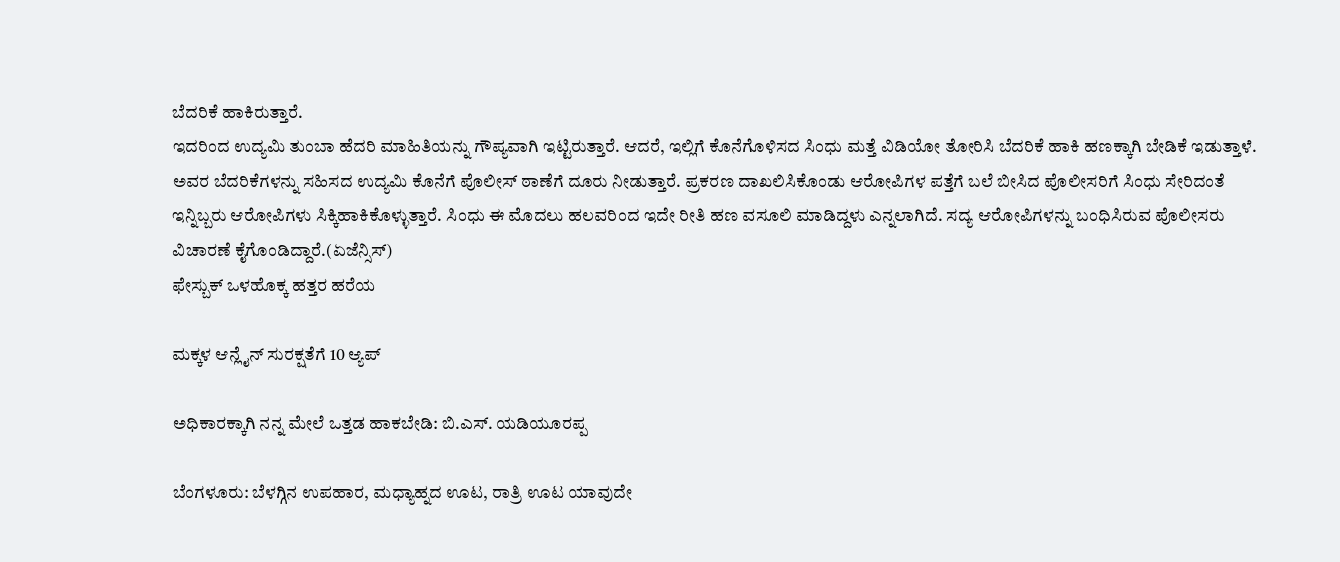ಬೆದರಿಕೆ ಹಾಕಿರುತ್ತಾರೆ.
ಇದರಿಂದ ಉದ್ಯಮಿ ತುಂಬಾ ಹೆದರಿ ಮಾಹಿತಿಯನ್ನು ಗೌಪ್ಯವಾಗಿ ಇಟ್ಟಿರುತ್ತಾರೆ. ಆದರೆ, ಇಲ್ಲಿಗೆ ಕೊನೆಗೊಳಿಸದ ಸಿಂಧು ಮತ್ತೆ ವಿಡಿಯೋ ತೋರಿಸಿ ಬೆದರಿಕೆ ಹಾಕಿ ಹಣಕ್ಕಾಗಿ ಬೇಡಿಕೆ ಇಡುತ್ತಾಳೆ. ಅವರ ಬೆದರಿಕೆಗಳನ್ನು ಸಹಿಸದ ಉದ್ಯಮಿ ಕೊನೆಗೆ ಪೊಲೀಸ್ ಠಾಣೆಗೆ ದೂರು ನೀಡುತ್ತಾರೆ. ಪ್ರಕರಣ ದಾಖಲಿಸಿಕೊಂಡು ಆರೋಪಿಗಳ ಪತ್ತೆಗೆ ಬಲೆ ಬೀಸಿದ ಪೊಲೀಸರಿಗೆ ಸಿಂಧು ಸೇರಿದಂತೆ ಇನ್ನಿಬ್ಬರು ಆರೋಪಿಗಳು ಸಿಕ್ಕಿಹಾಕಿಕೊಳ್ಳುತ್ತಾರೆ. ಸಿಂಧು ಈ ಮೊದಲು ಹಲವರಿಂದ ಇದೇ ರೀತಿ ಹಣ ವಸೂಲಿ ಮಾಡಿದ್ದಳು ಎನ್ನಲಾಗಿದೆ. ಸದ್ಯ ಆರೋಪಿಗಳನ್ನು ಬಂಧಿಸಿರುವ ಪೊಲೀಸರು ವಿಚಾರಣೆ ಕೈಗೊಂಡಿದ್ದಾರೆ.(ಏಜೆನ್ಸಿಸ್)
ಫೇಸ್ಬುಕ್ ಒಳಹೊಕ್ಕ ಹತ್ತರ ಹರೆಯ

ಮಕ್ಕಳ ಆನ್ಲೈನ್ ಸುರಕ್ಷತೆಗೆ 10 ಆ್ಯಪ್

ಅಧಿಕಾರಕ್ಕಾಗಿ ನನ್ನ ಮೇಲೆ ಒತ್ತಡ ಹಾಕಬೇಡಿ: ಬಿ.ಎಸ್. ಯಡಿಯೂರಪ್ಪ

ಬೆಂಗಳೂರು: ಬೆಳಗ್ಗಿನ ಉಪಹಾರ, ಮಧ್ಯಾಹ್ನದ ಊಟ, ರಾತ್ರಿ ಊಟ ಯಾವುದೇ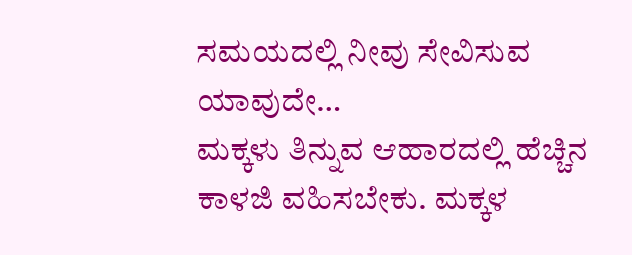ಸಮಯದಲ್ಲಿ ನೀವು ಸೇವಿಸುವ ಯಾವುದೇ…
ಮಕ್ಕಳು ತಿನ್ನುವ ಆಹಾರದಲ್ಲಿ ಹೆಚ್ಚಿನ ಕಾಳಜಿ ವಹಿಸಬೇಕು. ಮಕ್ಕಳ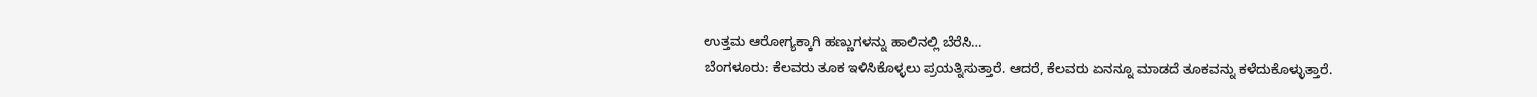ಉತ್ತಮ ಆರೋಗ್ಯಕ್ಕಾಗಿ ಹಣ್ಣುಗಳನ್ನು ಹಾಲಿನಲ್ಲಿ ಬೆರೆಸಿ…
ಬೆಂಗಳೂರು: ಕೆಲವರು ತೂಕ ಇಳಿಸಿಕೊಳ್ಳಲು ಪ್ರಯತ್ನಿಸುತ್ತಾರೆ. ಆದರೆ, ಕೆಲವರು ಏನನ್ನೂ ಮಾಡದೆ ತೂಕವನ್ನು ಕಳೆದುಕೊಳ್ಳುತ್ತಾರೆ.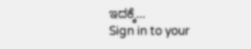ಇದಕ್ಕೆ…
Sign in to your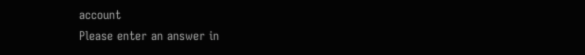account
Please enter an answer in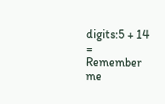digits:5 + 14 =
Remember me